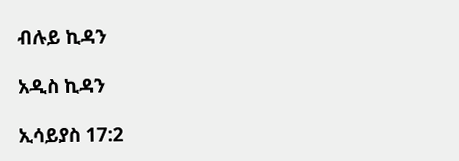ብሉይ ኪዳን

አዲስ ኪዳን

ኢሳይያስ 17:2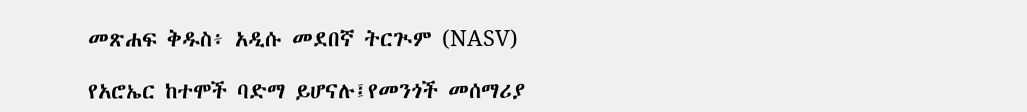መጽሐፍ ቅዱስ፥ አዲሱ መደበኛ ትርጒም (NASV)

የአሮኤር ከተሞች ባድማ ይሆናሉ፤የመንጎች መሰማሪያ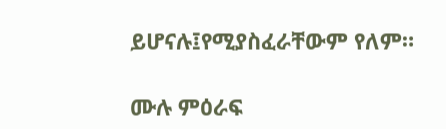ይሆናሉ፤የሚያስፈራቸውም የለም።

ሙሉ ምዕራፍ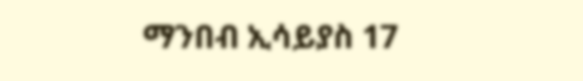ማንበብ ኢሳይያስ 17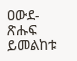ዐውደ-ጽሑፍ ይመልከቱ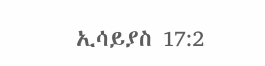ኢሳይያስ 17:2